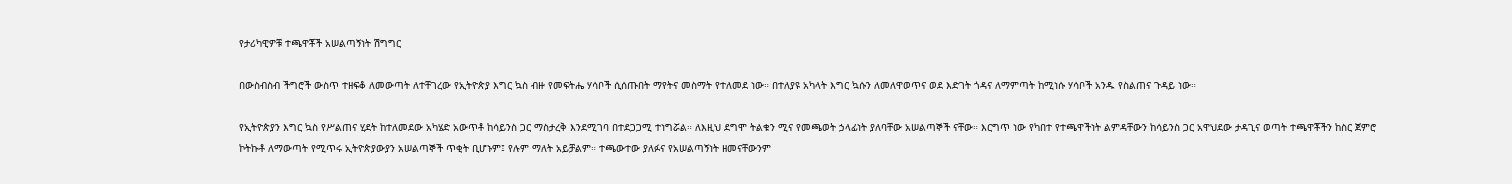የታሪካዊዎቹ ተጫዋቾች አሠልጣኝነት ሽግግር

በውስብስብ ችግሮች ውስጥ ተዘፍቆ ለመውጣት ለተቸገረው የኢትዮጵያ እግር ኳስ ብዙ የመፍትሔ ሃሳቦች ሲሰጡበት ማየትና መስማት የተለመደ ነው። በተለያዩ አካላት እግር ኳሱን ለመለዋወጥና ወደ እድገት ጎዳና ለማምጣት ከሚነሱ ሃሳቦች አንዱ የስልጠና ጉዳይ ነው።

የኢትዮጵያን እግር ኳስ የሥልጠና ሂደት ከተለመደው አካሄድ አውጥቶ ከሳይንስ ጋር ማስታረቅ እንደሚገባ በተደጋጋሚ ተነግሯል። ለእዚህ ደግሞ ትልቁን ሚና የመጫወት ኃላፊነት ያለባቸው አሠልጣኞች ናቸው። እርግጥ ነው የካበተ የተጫዋችነት ልምዳቸውን ከሳይንስ ጋር አዋህደው ታዳጊና ወጣት ተጫዋቾችን ከስር ጀምሮ ኮትኩቶ ለማውጣት የሚጥሩ ኢትዮጵያውያን አሠልጣኞች ጥቂት ቢሆኑም፤ የሉም ማለት አይቻልም። ተጫውተው ያለፉና የአሠልጣኝነት ዘመናቸውንም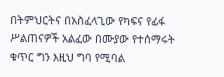በትምህርትና በአስፈላጊው የካፍና የፊፋ ሥልጠናዎች አልፈው በሙያው የተሰማሩት ቁጥር ግን እዚህ ግባ የሚባል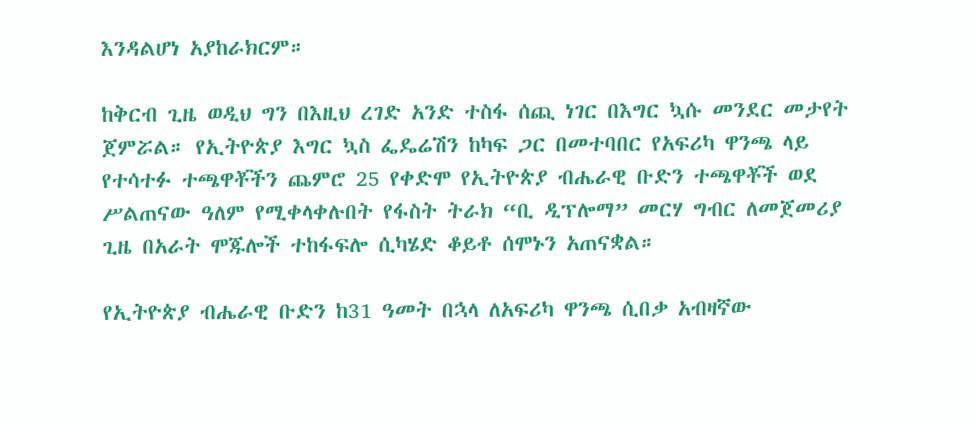እንዳልሆነ አያከራክርም።

ከቅርብ ጊዜ ወዲህ ግን በእዚህ ረገድ አንድ ተስፋ ሰጪ ነገር በእግር ኳሱ መንደር መታየት ጀምሯል። የኢትዮጵያ እግር ኳስ ፌዴሬሽን ከካፍ ጋር በመተባበር የአፍሪካ ዋንጫ ላይ የተሳተፉ ተጫዋቾችን ጨምሮ 25 የቀድሞ የኢትዮጵያ ብሔራዊ ቡድን ተጫዋቾች ወደ ሥልጠናው ዓለም የሚቀላቀሉበት የፋስት ትራክ “ቢ ዲፕሎማ” መርሃ ግብር ለመጀመሪያ ጊዜ በአራት ሞጁሎች ተከፋፍሎ ሲካሄድ ቆይቶ ሰሞኑን አጠናቋል።

የኢትዮጵያ ብሔራዊ ቡድን ከ31 ዓመት በኋላ ለአፍሪካ ዋንጫ ሲበቃ አብዛኛው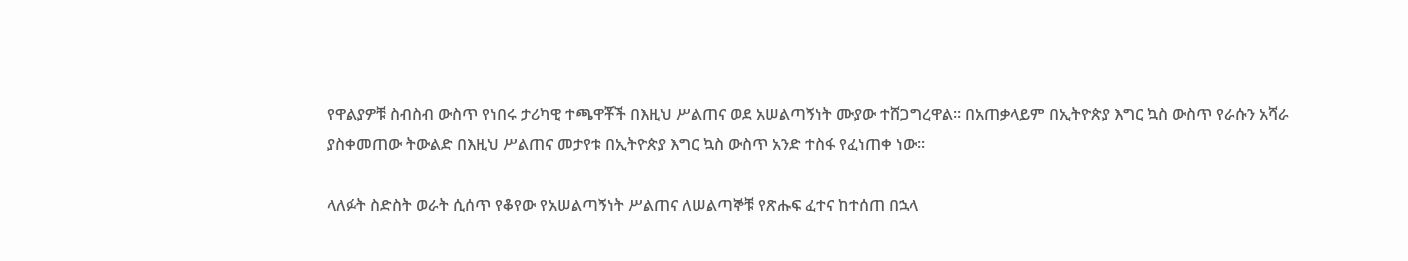የዋልያዎቹ ስብስብ ውስጥ የነበሩ ታሪካዊ ተጫዋቾች በእዚህ ሥልጠና ወደ አሠልጣኝነት ሙያው ተሸጋግረዋል። በአጠቃላይም በኢትዮጵያ እግር ኳስ ውስጥ የራሱን አሻራ ያስቀመጠው ትውልድ በእዚህ ሥልጠና መታየቱ በኢትዮጵያ እግር ኳስ ውስጥ አንድ ተስፋ የፈነጠቀ ነው።

ላለፉት ስድስት ወራት ሲሰጥ የቆየው የአሠልጣኝነት ሥልጠና ለሠልጣኞቹ የጽሑፍ ፈተና ከተሰጠ በኋላ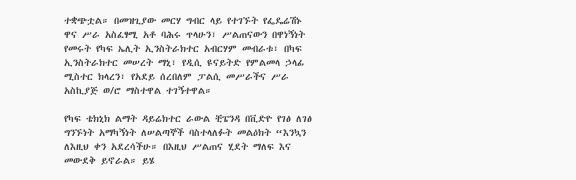ተቋጭቷል። በመዝጊያው መርሃ ግብር ላይ የተገኙት የፌዴሬሽኑ ዋና ሥራ አስፈፃሚ አቶ ባሕሩ ጥላሁን፣ ሥልጠናውን በዋነኝነት የመሩት የካፍ ኤሊት ኢንስትራክተር አብርሃም መብራቱ፣ በካፍ ኢንስትራክተር መሠረት ማኒ፣ የዲሲ ዩናይትድ የምልመላ ኃላፊ ሚስተር ክላረን፣ የአደይ ሰረበለም ፓልሲ መሥራችና ሥራ አስኪያጅ ወ/ሮ ማስተዋል ተገኝተዋል።

የካፍ ቴክኒክ ልማት ዳይሬክተር ራውል ቺፔንዳ በቪድዮ የገፅ ለገፅ ግንኙነት አማካኝነት ለሠልጣኞች ባስተላለፉት መልዕክት “እንኳን ለእዚህ ቀን አደረሳችሁ። በእዚህ ሥልጠና ሂደት ማለፍ እና መውደቅ ይኖራል። ይሄ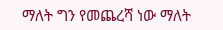ማለት ግን የመጨረሻ ነው ማለት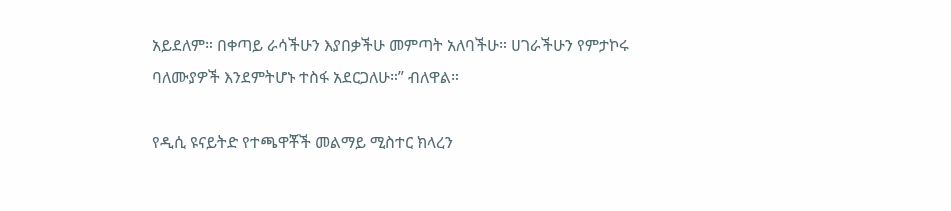አይደለም። በቀጣይ ራሳችሁን እያበቃችሁ መምጣት አለባችሁ። ሀገራችሁን የምታኮሩ ባለሙያዎች እንደምትሆኑ ተስፋ አደርጋለሁ።” ብለዋል።

የዲሲ ዩናይትድ የተጫዋቾች መልማይ ሚስተር ክላረን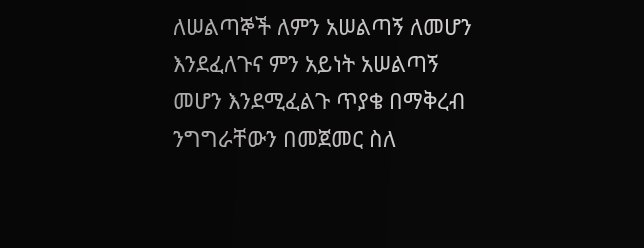ለሠልጣኞች ለምን አሠልጣኝ ለመሆን እንደፈለጉና ምን አይነት አሠልጣኝ መሆን እንደሚፈልጉ ጥያቄ በማቅረብ ንግግራቸውን በመጀመር ስለ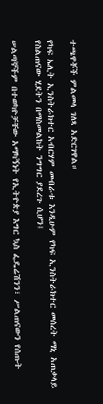ተጫዋቾች ምልመላ ገለጻ አድርገዋል።

የካፍ ኤሊት ኢንስትራክተር አብርሃም መብራቱ እንዲሁም የካፍ ኢንስትራክተር መሰረት ማኒ አጠቃላይ የስልጠናው ሂደትን በማስመልከት ንግግር ያደረጉ ሲሆን፤

ሠልጣኞችም በተወካዮቻቸው አማካኝነት የኢትዮጵያ እግር ኳስ ፌዴሬሽንን፣ ሥልጠናውን የሰጡት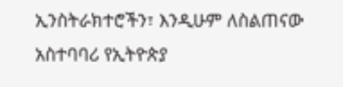ኢንስትራክተሮችን፣ እንዲሁም ለስልጠናው አስተባባሪ የኢትዮጵያ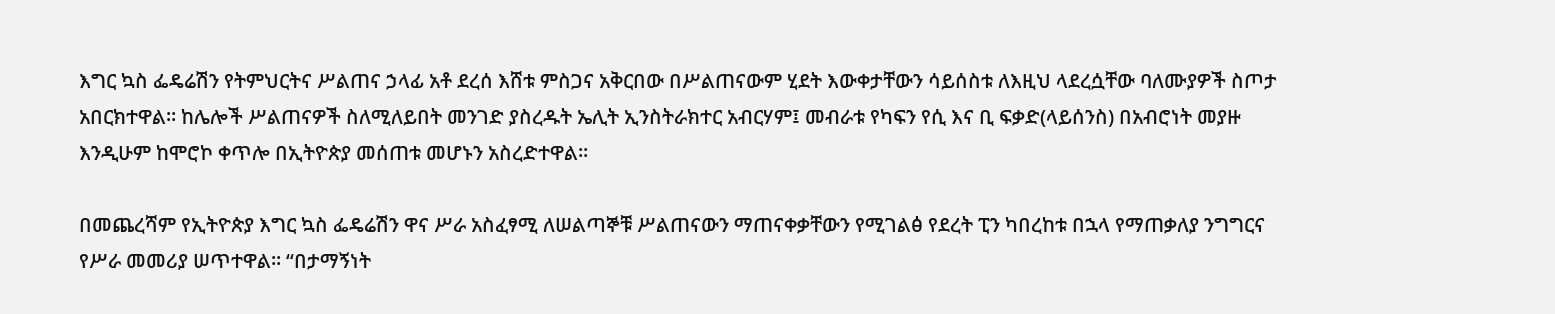እግር ኳስ ፌዴሬሽን የትምህርትና ሥልጠና ኃላፊ አቶ ደረሰ እሸቱ ምስጋና አቅርበው በሥልጠናውም ሂደት እውቀታቸውን ሳይሰስቱ ለእዚህ ላደረሷቸው ባለሙያዎች ስጦታ አበርክተዋል። ከሌሎች ሥልጠናዎች ስለሚለይበት መንገድ ያስረዱት ኤሊት ኢንስትራክተር አብርሃም፤ መብራቱ የካፍን የሲ እና ቢ ፍቃድ(ላይሰንስ) በአብሮነት መያዙ እንዲሁም ከሞሮኮ ቀጥሎ በኢትዮጵያ መሰጠቱ መሆኑን አስረድተዋል።

በመጨረሻም የኢትዮጵያ እግር ኳስ ፌዴሬሽን ዋና ሥራ አስፈፃሚ ለሠልጣኞቹ ሥልጠናውን ማጠናቀቃቸውን የሚገልፅ የደረት ፒን ካበረከቱ በኋላ የማጠቃለያ ንግግርና የሥራ መመሪያ ሠጥተዋል። “በታማኝነት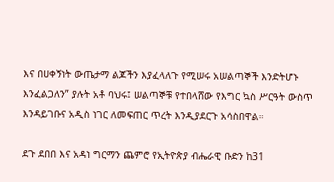እና በሀቀኝነት ውጤታማ ልጆችን እያፈላለጉ የሚሠሩ አሠልጣኞች እንድትሆኑ እንፈልጋለን” ያሉት አቶ ባህሩ፤ ሠልጣኞቹ የተበላሸው የእግር ኳስ ሥርዓት ውስጥ እንዳይገቡና አዲስ ነገር ለመፍጠር ጥረት እንዲያደርጉ አሳስበዋል።

ደጉ ደበበ እና አዳነ ግርማን ጨምሮ የኢትዮጵያ ብሔራዊ ቡድን ከ31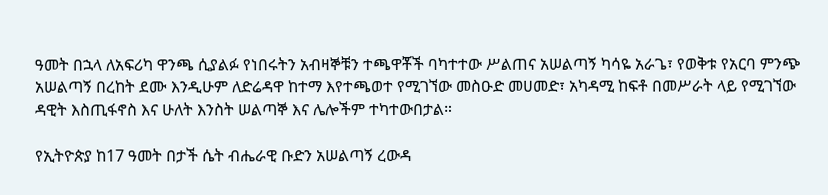ዓመት በኋላ ለአፍሪካ ዋንጫ ሲያልፉ የነበሩትን አብዛኞቹን ተጫዋቾች ባካተተው ሥልጠና አሠልጣኝ ካሳዬ አራጌ፣ የወቅቱ የአርባ ምንጭ አሠልጣኝ በረከት ደሙ እንዲሁም ለድሬዳዋ ከተማ እየተጫወተ የሚገኘው መስዑድ መሀመድ፣ አካዳሚ ከፍቶ በመሥራት ላይ የሚገኘው ዳዊት እስጢፋኖስ እና ሁለት እንስት ሠልጣኞ እና ሌሎችም ተካተውበታል።

የኢትዮጵያ ከ17 ዓመት በታች ሴት ብሔራዊ ቡድን አሠልጣኝ ረውዳ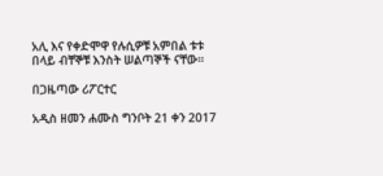አሊ እና የቀድሞዋ የሉሲዎቹ አምበል ቱቱ በላይ ብቸኞቹ እንስት ሠልጣኞች ናቸው።

በጋዜጣው ሪፖርተር

አዲስ ዘመን ሐሙስ ግንቦት 21 ቀን 2017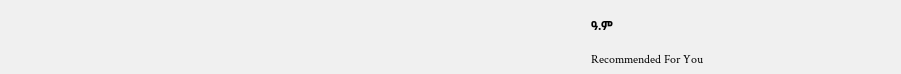ዓ.ም

Recommended For You